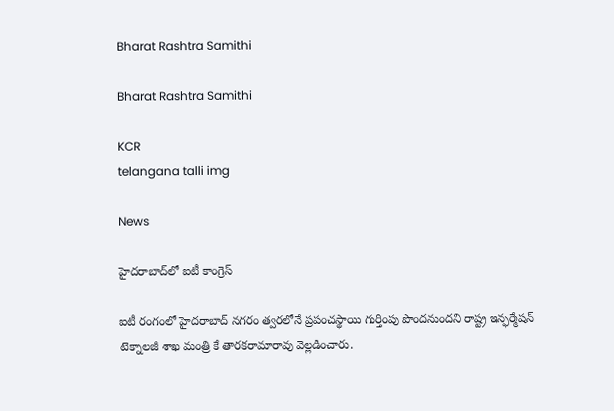Bharat Rashtra Samithi

Bharat Rashtra Samithi

KCR
telangana talli img

News

హైదరాబాద్‌లో ఐటీ కాంగ్రెస్

ఐటీ రంగంలో హైదరాబాద్ నగరం త్వరలోనే ప్రపంచస్థాయి గుర్తింపు పొందనుందని రాష్ట్ర ఇన్ఫర్మేషన్ టెక్నాలజీ శాఖ మంత్రి కే తారకరామారావు వెల్లడించారు.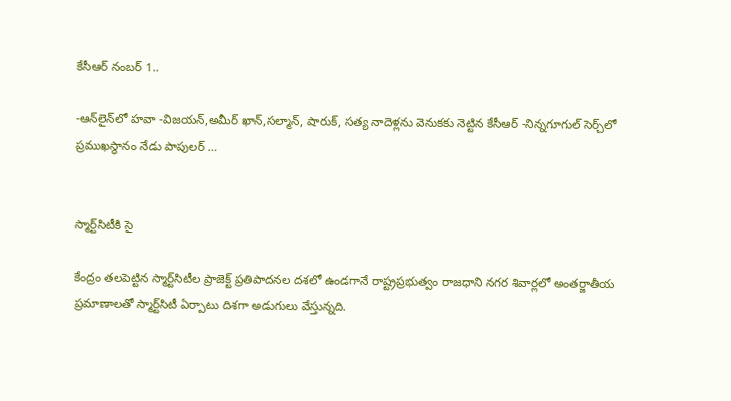కేసీఆర్ నంబర్ 1..

-ఆన్‌లైన్‌లో హవా -విజయన్,అమీర్ ఖాన్,సల్మాన్, షారుక్, సత్య నాదెళ్లను వెనుకకు నెట్టిన కేసీఆర్ -నిన్నగూగుల్ సెర్చ్‌లో ప్రముఖస్థానం నేడు పాపులర్ …


స్మార్ట్‌సిటీకి సై

కేంద్రం తలపెట్టిన స్మార్ట్‌సిటీల ప్రాజెక్ట్ ప్రతిపాదనల దశలో ఉండగానే రాష్ట్రప్రభుత్వం రాజధాని నగర శివార్లలో అంతర్జాతీయ ప్రమాణాలతో స్మార్ట్‌సిటీ ఏర్పాటు దిశగా అడుగులు వేస్తున్నది.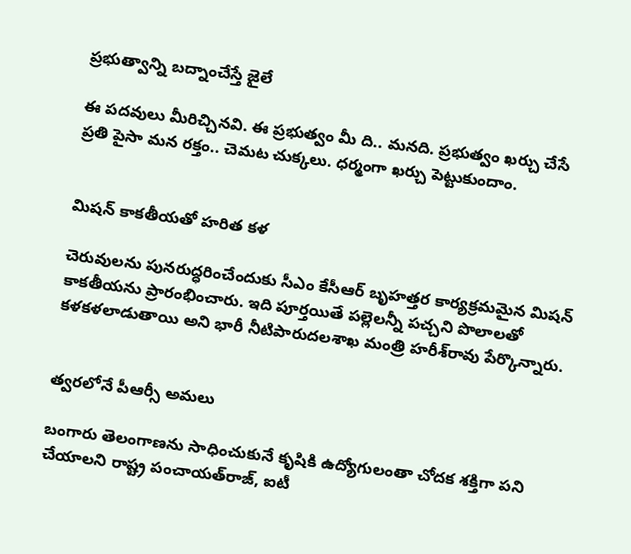ప్రభుత్వాన్ని బద్నాంచేస్తే జైలే

ఈ పదవులు మీరిచ్చినవి. ఈ ప్రభుత్వం మీ ది.. మనది. ప్రభుత్వం ఖర్చు చేసే ప్రతి పైసా మన రక్తం.. చెమట చుక్కలు. ధర్మంగా ఖర్చు పెట్టుకుందాం.


మిషన్ కాకతీయతో హరిత కళ

చెరువులను పునరుద్ధరించేందుకు సీఎం కేసీఆర్ బృహత్తర కార్యక్రమమైన మిషన్ కాకతీయను ప్రారంభించారు. ఇది పూర్తయితే పల్లెలన్నీ పచ్చని పొలాలతో కళకళలాడుతాయి అని భారీ నీటిపారుదలశాఖ మంత్రి హరీశ్‌రావు పేర్కొన్నారు.


త్వరలోనే పీఆర్సీ అమలు

బంగారు తెలంగాణను సాధించుకునే కృషికి ఉద్యోగులంతా చోదక శక్తిగా పని చేయాలని రాష్ట్ర పంచాయత్‌రాజ్, ఐటీ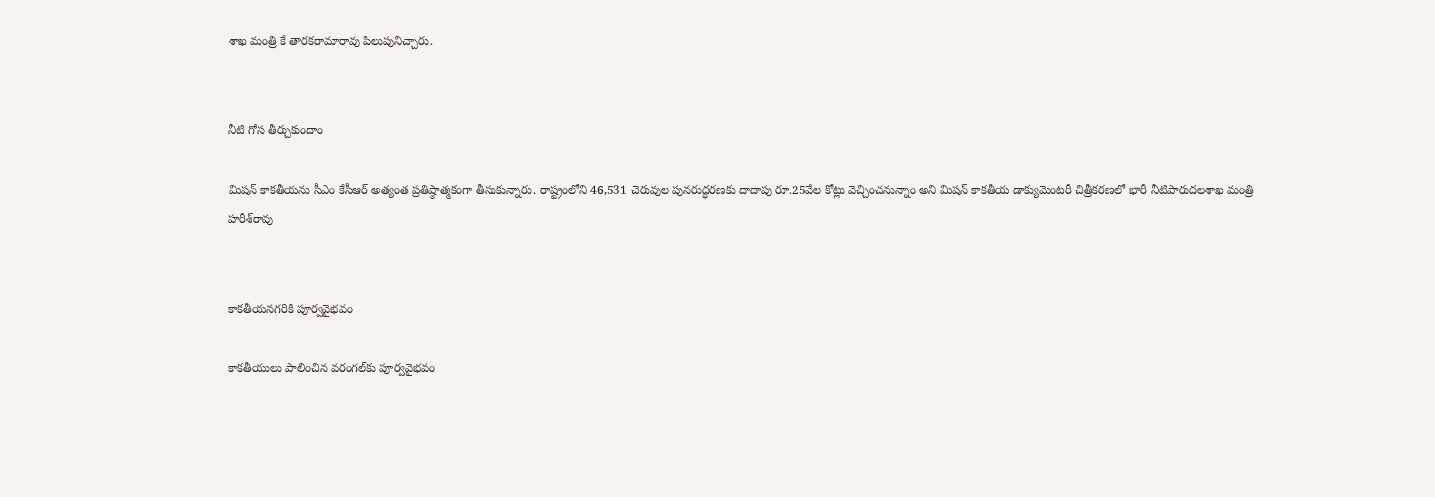శాఖ మంత్రి కే తారకరామారావు పిలుపునిచ్చారు.


నీటి గోస తీర్చుకుందాం

మిషన్ కాకతీయను సీఎం కేసీఆర్ అత్యంత ప్రతిష్ఠాత్మకంగా తీసుకున్నారు. రాష్ట్రంలోని 46,531 చెరువుల పునరుద్ధరణకు దాదాపు రూ.25వేల కోట్లు వెచ్చించనున్నాం అని మిషన్ కాకతీయ డాక్యుమెంటరీ చిత్రీకరణలో భారీ నీటిపారుదలశాఖ మంత్రి హరీశ్‌రావు


కాకతీయనగరికి పూర్వవైభవం

కాకతీయులు పాలించిన వరంగల్‌కు పూర్వవైభవం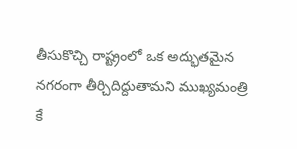తీసుకొచ్చి రాష్ట్రంలో ఒక అద్భుతమైన నగరంగా తీర్చిదిద్దుతామని ముఖ్యమంత్రి కే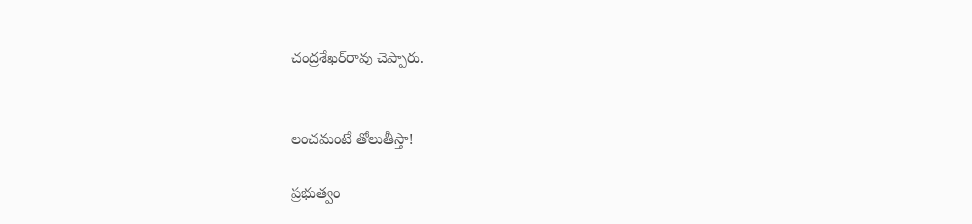చంద్రశేఖర్‌రావు చెప్పారు.


లంచమంటే తోలుతీస్తా!

ప్రభుత్వం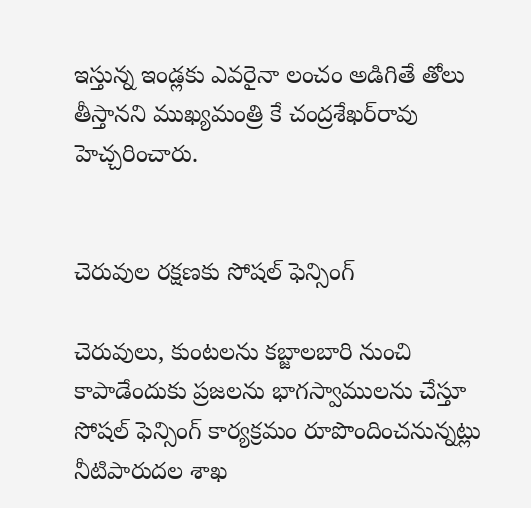ఇస్తున్న ఇండ్లకు ఎవరైనా లంచం అడిగితే తోలు తీస్తానని ముఖ్యమంత్రి కే చంద్రశేఖర్‌రావు హెచ్చరించారు.


చెరువుల రక్షణకు సోషల్ ఫెన్సింగ్

చెరువులు, కుంటలను కబ్జాలబారి నుంచి కాపాడేందుకు ప్రజలను భాగస్వాములను చేస్తూ సోషల్ ఫెన్సింగ్ కార్యక్రమం రూపొందించనున్నట్లు నీటిపారుదల శాఖ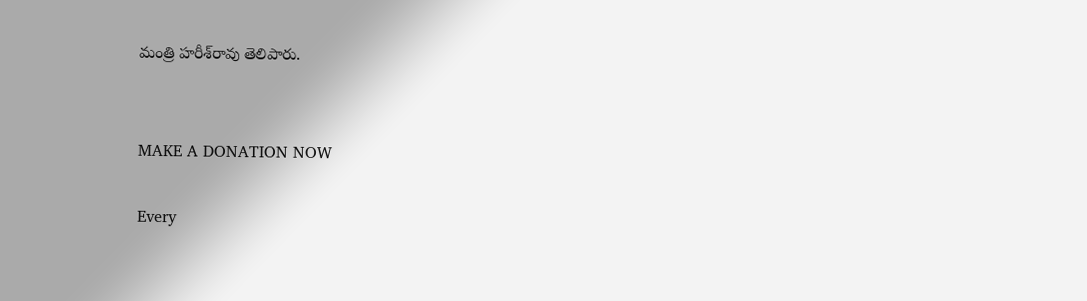మంత్రి హరీశ్‌రావు తెలిపారు.


MAKE A DONATION NOW

Every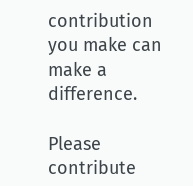contribution you make can make a difference.

Please contribute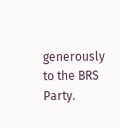generously to the BRS Party.